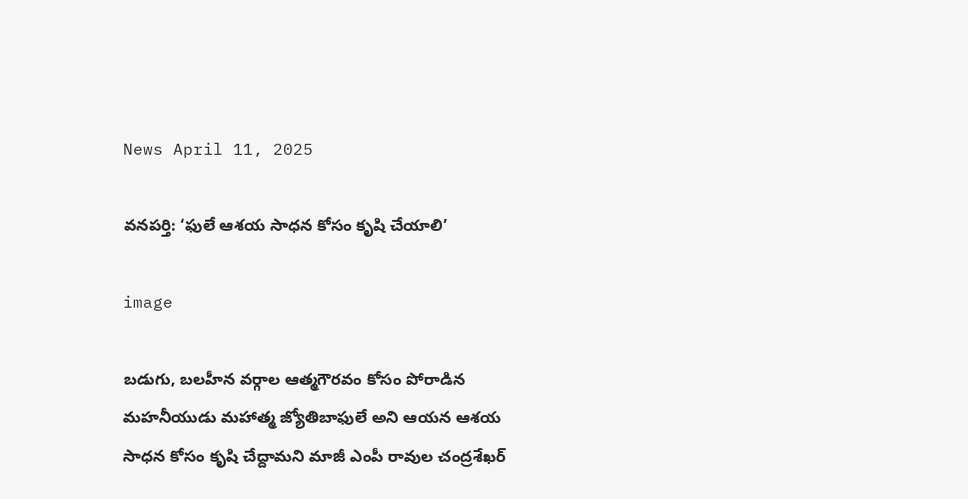News April 11, 2025

వనపర్తి: ‘ఫులే ఆశయ సాధన కోసం కృషి చేయాలి’

image

బడుగు, బలహీన వర్గాల ఆత్మగౌరవం కోసం పోరాడిన మహనీయుడు మహాత్మ జ్యోతిబాఫులే అని ఆయన ఆశయ సాధన కోసం కృషి చేద్దామని మాజీ ఎంపీ రావుల చంద్రశేఖర్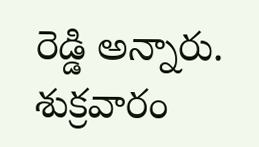రెడ్డి అన్నారు. శుక్రవారం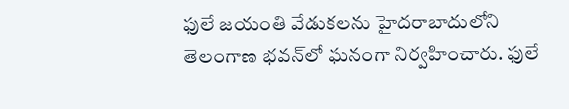ఫులే జయంతి వేడుకలను హైదరాబాదులోని తెలంగాణ భవన్‌లో ఘనంగా నిర్వహించారు. ఫులే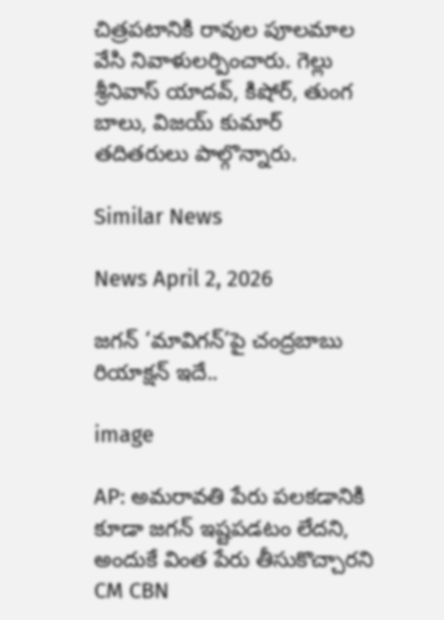చిత్రపటానికి రావుల పూలమాల వేసి నివాళులర్పించారు. గెల్లు శ్రీనివాస్ యాదవ్, కిషోర్, తుంగ బాలు, విజయ్ కుమార్ తదితరులు పాల్గొన్నారు.

Similar News

News April 2, 2026

జగన్ ‘మావిగన్’పై చంద్రబాబు రియాక్షన్ ఇదే..

image

AP: అమరావతి పేరు పలకడానికి కూడా జగన్ ఇష్టపడటం లేదని, అందుకే వింత పేరు తీసుకొచ్చారని CM CBN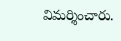విమర్శించారు.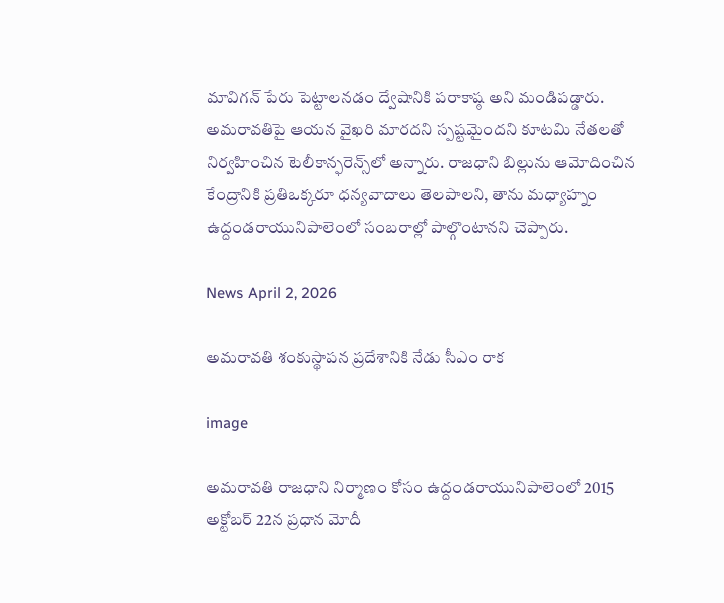మావిగన్ పేరు పెట్టాలనడం ద్వేషానికి పరాకాష్ఠ అని మండిపడ్డారు. అమరావతిపై ఆయన వైఖరి మారదని స్పష్టమైందని కూటమి నేతలతో నిర్వహించిన టెలీకాన్ఫరెన్స్‌లో అన్నారు. రాజధాని బిల్లును ఆమోదించిన కేంద్రానికి ప్రతిఒక్కరూ ధన్యవాదాలు తెలపాలని, తాను మధ్యాహ్నం ఉద్దండరాయునిపాలెంలో సంబరాల్లో పాల్గొంటానని చెప్పారు.

News April 2, 2026

అమరావతి శంకుస్థాపన ప్రదేశానికి నేడు సీఎం రాక

image

అమరావతి రాజధాని నిర్మాణం కోసం ఉద్దండరాయునిపాలెంలో 2015 అక్టోబర్ 22న ప్రధాన మోదీ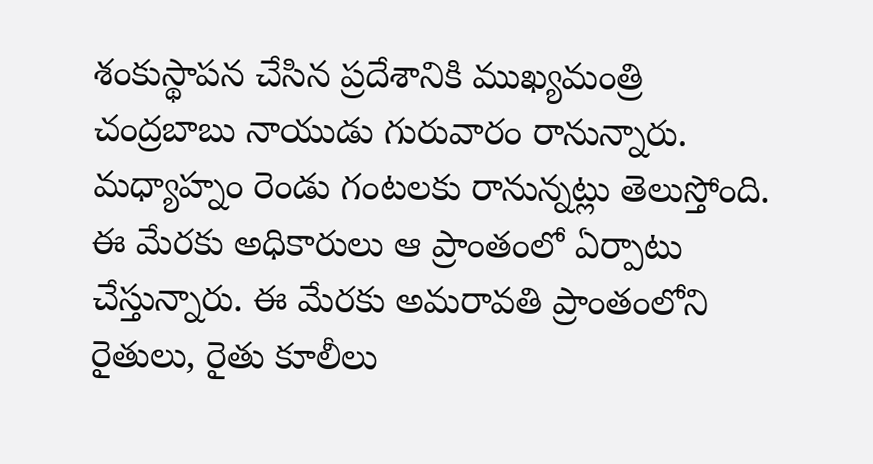శంకుస్థాపన చేసిన ప్రదేశానికి ముఖ్యమంత్రి చంద్రబాబు నాయుడు గురువారం రానున్నారు. మధ్యాహ్నం రెండు గంటలకు రానున్నట్లు తెలుస్తోంది. ఈ మేరకు అధికారులు ఆ ప్రాంతంలో ఏర్పాటు చేస్తున్నారు. ఈ మేరకు అమరావతి ప్రాంతంలోని రైతులు, రైతు కూలీలు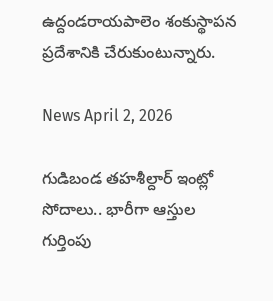ఉద్దండరాయపాలెం శంకుస్థాపన ప్రదేశానికి చేరుకుంటున్నారు.

News April 2, 2026

గుడిబండ తహశీల్దార్ ఇంట్లో సోదాలు.. భారీగా ఆస్తుల గుర్తింపు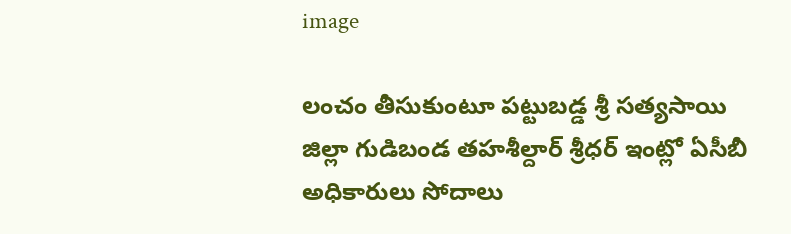image

లంచం తీసుకుంటూ పట్టుబడ్డ శ్రీ సత్యసాయి జిల్లా గుడిబండ తహశీల్దార్ శ్రీధర్ ఇంట్లో ఏసీబీ అధికారులు సోదాలు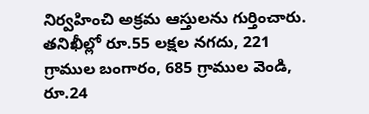నిర్వహించి అక్రమ ఆస్తులను గుర్తించారు. తనిఖీల్లో రూ.55 లక్షల నగదు, 221 గ్రాముల బంగారం, 685 గ్రాముల వెండి, రూ.24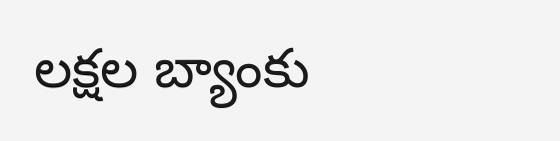లక్షల బ్యాంకు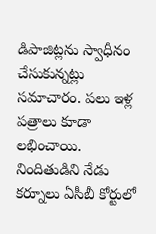డిపాజిట్లను స్వాధీనం చేసుకున్నట్లు సమాచారం. పలు ఇళ్ల పత్రాలు కూడా లభించాయి. నిందితుడిని నేడు కర్నూలు ఏసీబీ కోర్టులో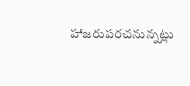హాజరుపరచనున్నట్లు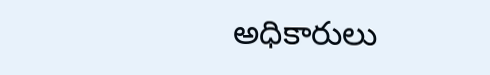అధికారులు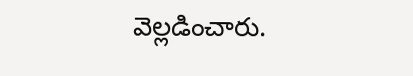వెల్లడించారు.